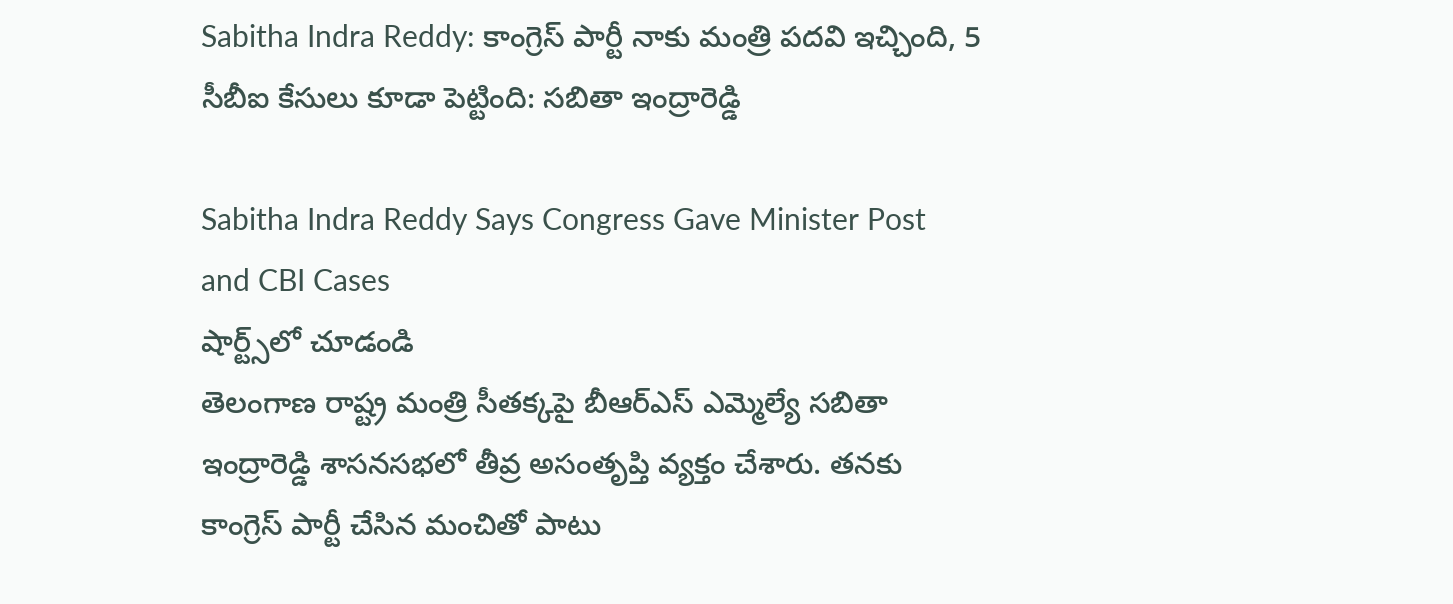Sabitha Indra Reddy: కాంగ్రెస్ పార్టీ నాకు మంత్రి పదవి ఇచ్చింది, 5 సీబీఐ కేసులు కూడా పెట్టింది: సబితా ఇంద్రారెడ్డి

Sabitha Indra Reddy Says Congress Gave Minister Post and CBI Cases
షార్ట్స్‌లో చూడండి
తెలంగాణ రాష్ట్ర మంత్రి సీతక్కపై బీఆర్ఎస్ ఎమ్మెల్యే సబితా ఇంద్రారెడ్డి శాసనసభలో తీవ్ర అసంతృప్తి వ్యక్తం చేశారు. తనకు కాంగ్రెస్ పార్టీ చేసిన మంచితో పాటు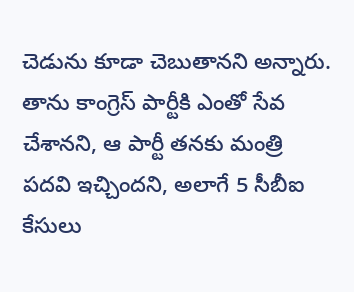చెడును కూడా చెబుతానని అన్నారు. తాను కాంగ్రెస్ పార్టీకి ఎంతో సేవ చేశానని, ఆ పార్టీ తనకు మంత్రి పదవి ఇచ్చిందని, అలాగే 5 సీబీఐ కేసులు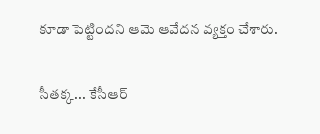కూడా పెట్టిందని ఆమె ఆవేదన వ్యక్తం చేశారు.

సీతక్క... కేసీఆర్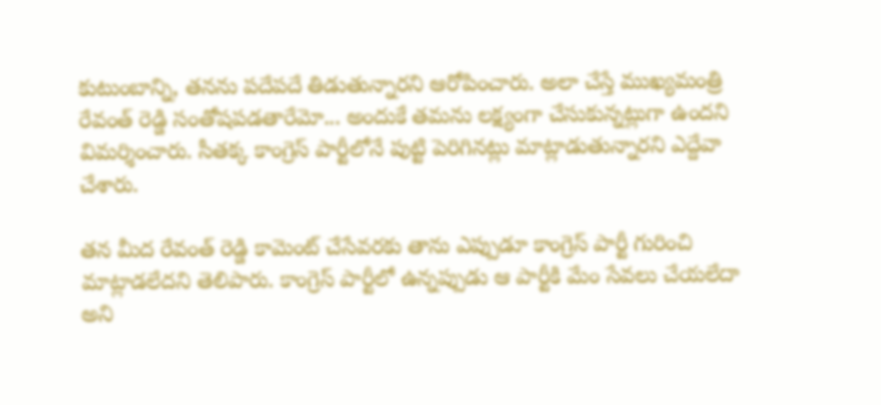కుటుంబాన్ని, తనను పదేపదే తిడుతున్నారని ఆరోపించారు. అలా చేస్తే ముఖ్యమంత్రి రేవంత్ రెడ్డి సంతోషపడతారేమో... అందుకే తమను లక్ష్యంగా చేసుకున్నట్లుగా ఉందని విమర్శించారు. సీతక్క కాంగ్రెస్ పార్టీలోనే పుట్టి పెరిగినట్లు మాట్లాడుతున్నారని ఎద్దేవా చేశారు.

తన మీద రేవంత్ రెడ్డి కామెంట్ చేసేవరకు తాను ఎప్పుడూ కాంగ్రెస్ పార్టీ గురించి మాట్లాడలేదని తెలిపారు. కాంగ్రెస్ పార్టీలో ఉన్నప్పుడు ఆ పార్టీకి మేం సేవలు చేయలేదా అని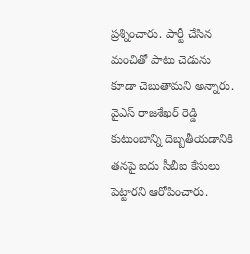ప్రశ్నించారు. పార్టీ చేసిన మంచితో పాటు చెడును కూడా చెబుతామని అన్నారు. వైఎస్ రాజశేఖర్ రెడ్డి కుటుంబాన్ని దెబ్బతీయడానికి తనపై ఐదు సీబీఐ కేసులు పెట్టారని ఆరోపించారు.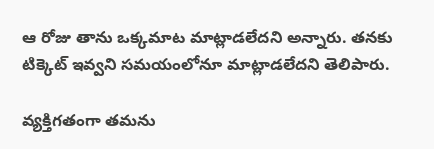ఆ రోజు తాను ఒక్కమాట మాట్లాడలేదని అన్నారు. తనకు టిక్కెట్ ఇవ్వని సమయంలోనూ మాట్లాడలేదని తెలిపారు.

వ్యక్తిగతంగా తమను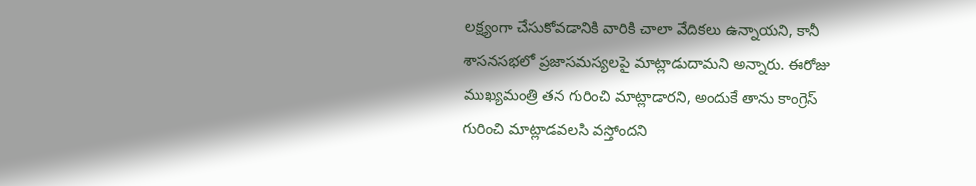లక్ష్యంగా చేసుకోవడానికి వారికి చాలా వేదికలు ఉన్నాయని, కానీ శాసనసభలో ప్రజాసమస్యలపై మాట్లాడుదామని అన్నారు. ఈరోజు ముఖ్యమంత్రి తన గురించి మాట్లాడారని, అందుకే తాను కాంగ్రెస్ గురించి మాట్లాడవలసి వస్తోందని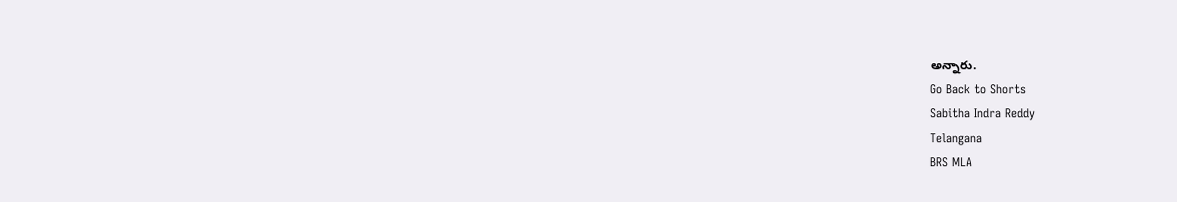అన్నారు.
Go Back to Shorts
Sabitha Indra Reddy
Telangana
BRS MLA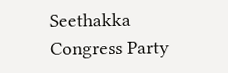Seethakka
Congress Party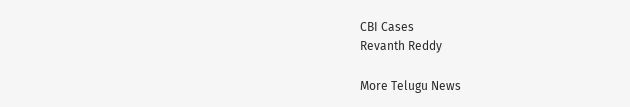CBI Cases
Revanth Reddy

More Telugu News